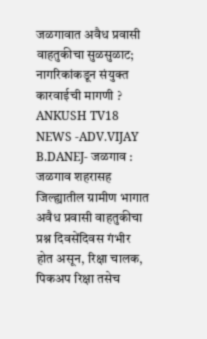जळगावात अवैध प्रवासी वाहतुकीचा सुळसुळाट; नागरिकांकडून संयुक्त कारवाईची मागणी ?
ANKUSH TV18 NEWS -ADV.VIJAY B.DANEJ- जळगाव : जळगाव शहरासह जिल्ह्यातील ग्रामीण भागात अवैध प्रवासी वाहतुकीचा प्रश्न दिवसेंदिवस गंभीर होत असून, रिक्षा चालक, पिकअप रिक्षा तसेच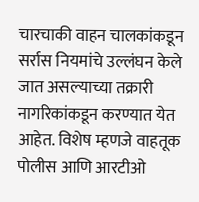चारचाकी वाहन चालकांकडून सर्रास नियमांचे उल्लंघन केले जात असल्याच्या तक्रारी नागरिकांकडून करण्यात येत आहेत. विशेष म्हणजे वाहतूक पोलीस आणि आरटीओ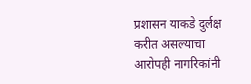प्रशासन याकडे दुर्लक्ष करीत असल्याचा आरोपही नागरिकांनी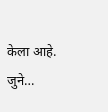केला आहे. जुने…